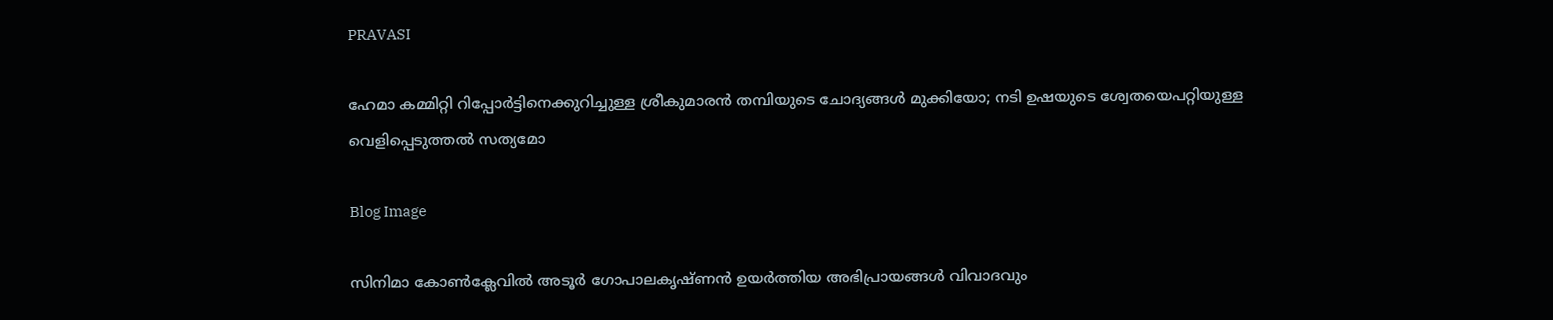PRAVASI

ഹേമാ കമ്മിറ്റി റിപ്പോർട്ടിനെക്കുറിച്ചുള്ള ശ്രീകുമാരൻ തമ്പിയുടെ ചോദ്യങ്ങൾ മുക്കിയോ; നടി ഉഷയുടെ ശ്വേതയെപറ്റിയുള്ള വെളിപ്പെടുത്തൽ സത്യമോ

Blog Image

സിനിമാ കോൺക്ലേവിൽ അടൂർ ഗോപാലകൃഷ്ണൻ ഉയർത്തിയ അഭിപ്രായങ്ങൾ വിവാദവും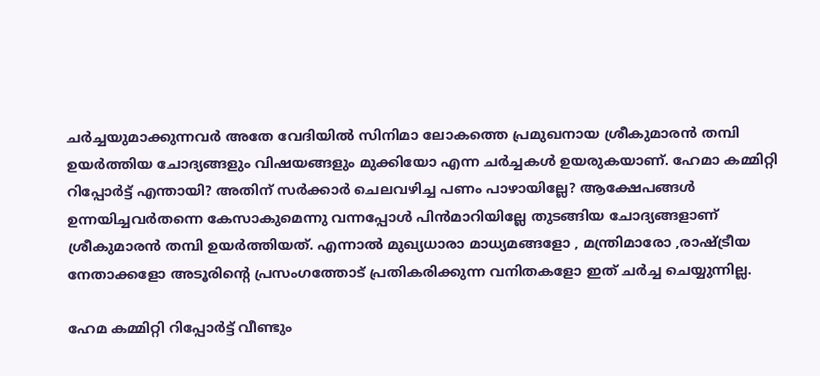ചർച്ചയുമാക്കുന്നവർ അതേ വേദിയിൽ സിനിമാ ലോകത്തെ പ്രമുഖനായ ശ്രീകുമാരൻ തമ്പി ഉയർത്തിയ ചോദ്യങ്ങളും വിഷയങ്ങളും മുക്കിയോ എന്ന ചർച്ചകൾ ഉയരുകയാണ്. ഹേമാ കമ്മിറ്റി റിപ്പോർട്ട് എന്തായി? അതിന് സർക്കാർ ചെലവഴിച്ച പണം പാഴായില്ലേ? ആക്ഷേപങ്ങൾ ഉന്നയിച്ചവർതന്നെ കേസാകുമെന്നു വന്നപ്പോൾ പിൻമാറിയില്ലേ തുടങ്ങിയ ചോദ്യങ്ങളാണ് ശ്രീകുമാരൻ തമ്പി ഉയർത്തിയത്. എന്നാൽ മുഖ്യധാരാ മാധ്യമങ്ങളോ , മന്ത്രിമാരോ ,രാഷ്‌ട്രീയ നേതാക്കളോ അടൂരിന്റെ പ്രസംഗത്തോട് പ്രതികരിക്കുന്ന വനിതകളോ ഇത് ചർച്ച ചെയ്യുന്നില്ല.

ഹേമ കമ്മിറ്റി റിപ്പോർട്ട് വീണ്ടും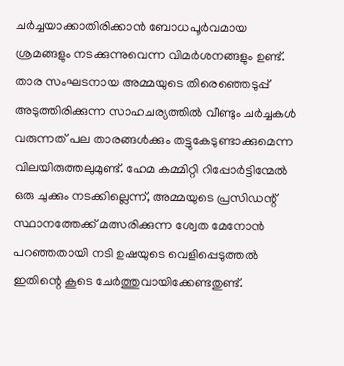ചർച്ചയാക്കാതിരിക്കാൻ ബോധപൂർവമായ ശ്രമങ്ങളും നടക്കുന്നുവെന്ന വിമർശനങ്ങളും ഉണ്ട്. താര സംഘടനായ അമ്മയുടെ തിരെഞ്ഞെടുപ്പ് അടുത്തിരിക്കുന്ന സാഹചര്യത്തിൽ വീണ്ടും ചർച്ചകൾ വരുന്നത് പല താരങ്ങൾക്കും തട്ടുകേടുണ്ടാക്കുമെന്ന വിലയിരുത്തലുമുണ്ട്. ഹേമ കമ്മിറ്റി റിപ്പോർട്ടിന്മേൽ ഒരു ചുക്കും നടക്കില്ലെന്ന്, അമ്മയുടെ പ്രസിഡന്റ് സ്ഥാനത്തേക്ക് മത്സരിക്കുന്ന ശ്വേത മേനോൻ പറഞ്ഞതായി നടി ഉഷയുടെ വെളിപ്പെടുത്തൽ ഇതിന്റെ കൂടെ ചേർത്തുവായിക്കേണ്ടതുണ്ട്.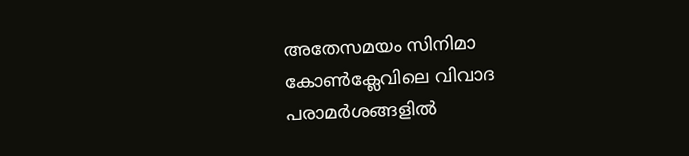അതേസമയം സിനിമാ കോണ്‍ക്ലേവിലെ വിവാദ പരാമര്‍ശങ്ങളില്‍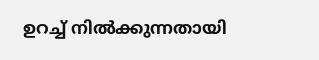ഉറച്ച് നില്‍ക്കുന്നതായി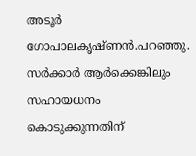അടൂര്‍ ഗോപാലകൃഷ്ണന്‍.പറഞ്ഞു. സര്‍ക്കാര്‍ ആര്‍ക്കെങ്കിലും സഹായധനം കൊടുക്കുന്നതിന്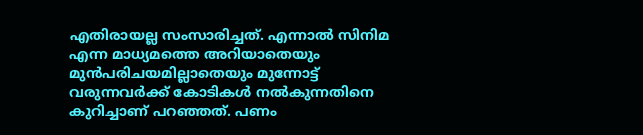എതിരായല്ല സംസാരിച്ചത്. എന്നാല്‍ സിനിമ എന്ന മാധ്യമത്തെ അറിയാതെയും മുന്‍പരിചയമില്ലാതെയും മുന്നോട്ട് വരുന്നവർക്ക് കോടികള്‍ നല്‍കുന്നതിനെ കുറിച്ചാണ് പറഞ്ഞത്. പണം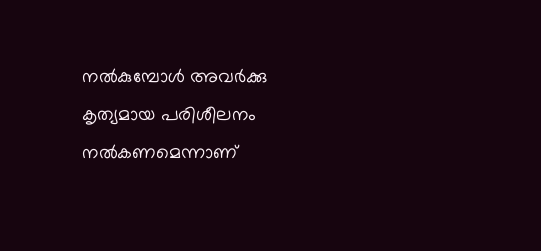നല്‍കുമ്പോള്‍ അവര്‍ക്കു കൃത്യമായ പരിശീലനം നല്‍കണമെന്നാണ്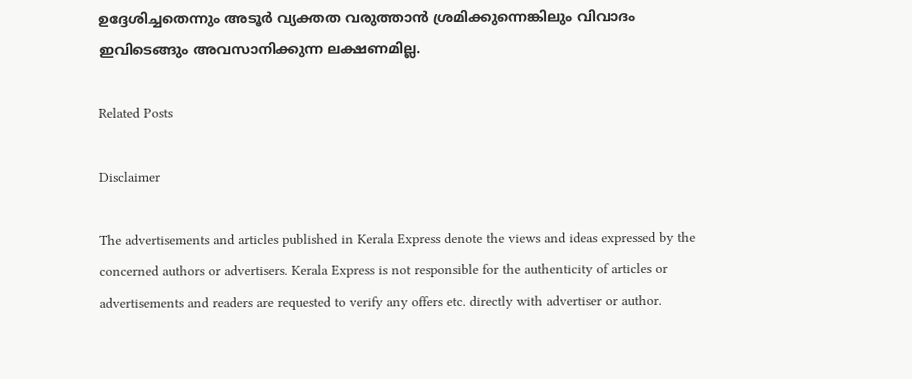ഉദ്ദേശിച്ചതെന്നും അടൂര്‍ വ്യക്തത വരുത്താൻ ശ്രമിക്കുന്നെങ്കിലും വിവാദം ഇവിടെങ്ങും അവസാനിക്കുന്ന ലക്ഷണമില്ല.

Related Posts

Disclaimer

The advertisements and articles published in Kerala Express denote the views and ideas expressed by the concerned authors or advertisers. Kerala Express is not responsible for the authenticity of articles or advertisements and readers are requested to verify any offers etc. directly with advertiser or author.